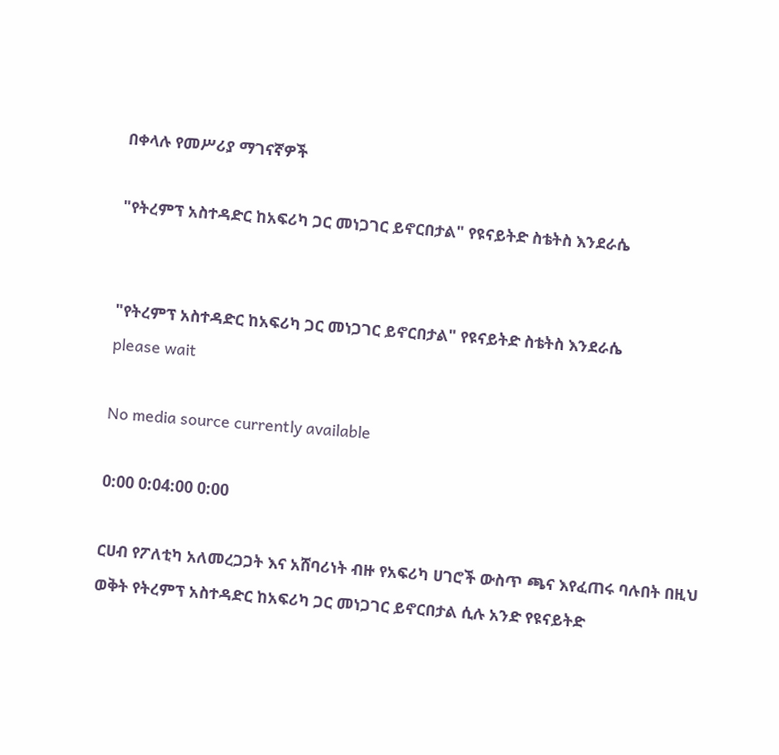በቀላሉ የመሥሪያ ማገናኛዎች

"የትረምፕ አስተዳድር ከአፍሪካ ጋር መነጋገር ይኖርበታል" የዩናይትድ ስቴትስ እንደራሴ


"የትረምፕ አስተዳድር ከአፍሪካ ጋር መነጋገር ይኖርበታል" የዩናይትድ ስቴትስ እንደራሴ
please wait

No media source currently available

0:00 0:04:00 0:00

ርሀብ የፖለቲካ አለመረጋጋት እና አሸባሪነት ብዙ የአፍሪካ ሀገሮች ውስጥ ጫና እየፈጠሩ ባሉበት በዚህ ወቅት የትረምፕ አስተዳድር ከአፍሪካ ጋር መነጋገር ይኖርበታል ሲሉ አንድ የዩናይትድ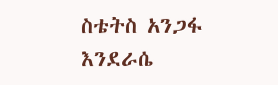ስቴትስ አንጋፋ እንደራሴ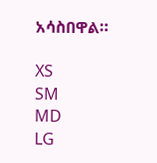አሳስበዋል።

XS
SM
MD
LG